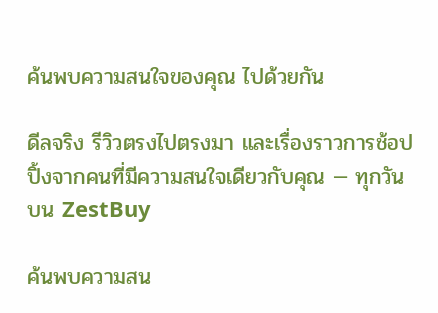ค้นพบความสนใจของคุณ ไปด้วยกัน

ดีลจริง รีวิวตรงไปตรงมา และเรื่องราวการช้อปปิ้งจากคนที่มีความสนใจเดียวกับคุณ — ทุกวันบน ZestBuy

ค้นพบความสน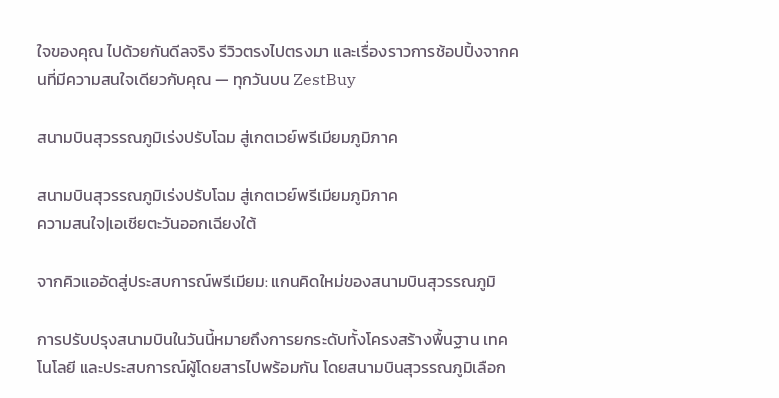ใจของคุณ ไปด้วยกันดีลจริง รีวิวตรงไปตรงมา และเรื่องราวการช้อปปิ้งจากคนที่มีความสนใจเดียวกับคุณ — ทุกวันบน ZestBuy

สนามบินสุวรรณภูมิเร่งปรับโฉม สู่เกตเวย์พรีเมียมภูมิภาค

สนามบินสุวรรณภูมิเร่งปรับโฉม สู่เกตเวย์พรีเมียมภูมิภาค
ความสนใจ|เอเชียตะวันออกเฉียงใต้

จากคิวแออัดสู่ประสบการณ์พรีเมียม: แกนคิดใหม่ของสนามบินสุวรรณภูมิ

การปรับปรุงสนามบินในวันนี้หมายถึงการยกระดับทั้งโครงสร้างพื้นฐาน เทคโนโลยี และประสบการณ์ผู้โดยสารไปพร้อมกัน โดยสนามบินสุวรรณภูมิเลือก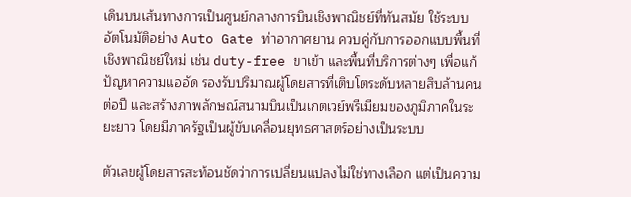เดินบนเส้นทางการเป็นศูนย์กลางการบินเชิงพาณิชย์ที่ทันสมัย ใช้ระบบอัตโนมัติอย่าง Auto Gate ท่าอากาศยาน ควบคู่กับการออกแบบพื้นที่เชิงพาณิชย์ใหม่ เช่น duty-free ขาเข้า และพื้นที่บริการต่างๆ เพื่อแก้ปัญหาความแออัด รองรับปริมาณผู้โดยสารที่เติบโตระดับหลายสิบล้านคนต่อปี และสร้างภาพลักษณ์สนามบินเป็นเกตเวย์พรีเมียมของภูมิภาคในระยะยาว โดยมีภาครัฐเป็นผู้ขับเคลื่อนยุทธศาสตร์อย่างเป็นระบบ

ตัวเลขผู้โดยสารสะท้อนชัดว่าการเปลี่ยนแปลงไม่ใช่ทางเลือก แต่เป็นความ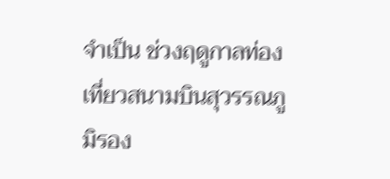จำเป็น ช่วงฤดูกาลท่องเที่ยวสนามบินสุวรรณภูมิรอง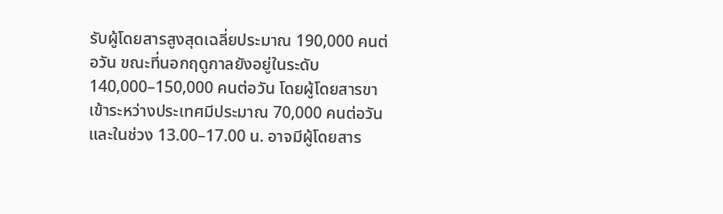รับผู้โดยสารสูงสุดเฉลี่ยประมาณ 190,000 คนต่อวัน ขณะที่นอกฤดูกาลยังอยู่ในระดับ 140,000–150,000 คนต่อวัน โดยผู้โดยสารขาเข้าระหว่างประเทศมีประมาณ 70,000 คนต่อวัน และในช่วง 13.00–17.00 น. อาจมีผู้โดยสาร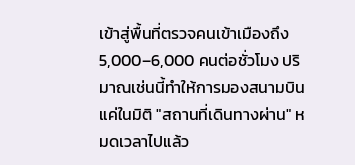เข้าสู่พื้นที่ตรวจคนเข้าเมืองถึง 5,000–6,000 คนต่อชั่วโมง ปริมาณเช่นนี้ทำให้การมองสนามบินแค่ในมิติ "สถานที่เดินทางผ่าน" หมดเวลาไปแล้ว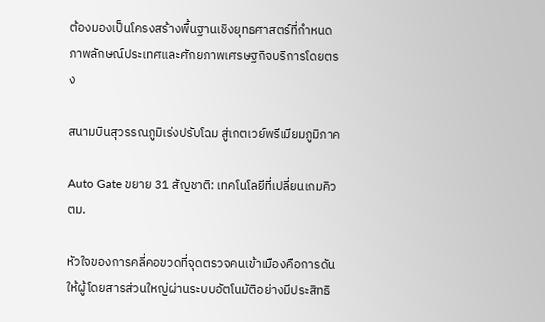ต้องมองเป็นโครงสร้างพื้นฐานเชิงยุทธศาสตร์ที่กำหนดภาพลักษณ์ประเทศและศักยภาพเศรษฐกิจบริการโดยตรง

สนามบินสุวรรณภูมิเร่งปรับโฉม สู่เกตเวย์พรีเมียมภูมิภาค

Auto Gate ขยาย 31 สัญชาติ: เทคโนโลยีที่เปลี่ยนเกมคิว ตม.

หัวใจของการคลี่คอขวดที่จุดตรวจคนเข้าเมืองคือการดันให้ผู้โดยสารส่วนใหญ่ผ่านระบบอัตโนมัติอย่างมีประสิทธิ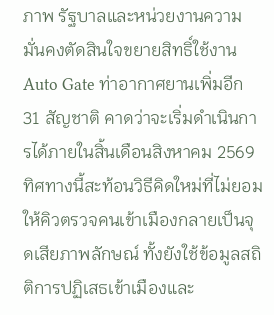ภาพ รัฐบาลและหน่วยงานความมั่นคงตัดสินใจขยายสิทธิ์ใช้งาน Auto Gate ท่าอากาศยานเพิ่มอีก 31 สัญชาติ คาดว่าจะเริ่มดำเนินการได้ภายในสิ้นเดือนสิงหาคม 2569 ทิศทางนี้สะท้อนวิธีคิดใหม่ที่ไม่ยอมให้คิวตรวจคนเข้าเมืองกลายเป็นจุดเสียภาพลักษณ์ ทั้งยังใช้ข้อมูลสถิติการปฏิเสธเข้าเมืองและ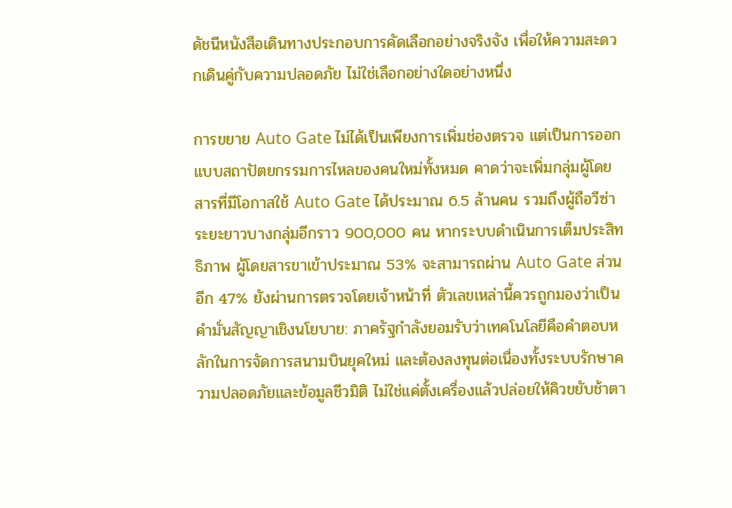ดัชนีหนังสือเดินทางประกอบการคัดเลือกอย่างจริงจัง เพื่อให้ความสะดวกเดินคู่กับความปลอดภัย ไม่ใช่เลือกอย่างใดอย่างหนึ่ง

การขยาย Auto Gate ไม่ได้เป็นเพียงการเพิ่มช่องตรวจ แต่เป็นการออกแบบสถาปัตยกรรมการไหลของคนใหม่ทั้งหมด คาดว่าจะเพิ่มกลุ่มผู้โดยสารที่มีโอกาสใช้ Auto Gate ได้ประมาณ 6.5 ล้านคน รวมถึงผู้ถือวีซ่าระยะยาวบางกลุ่มอีกราว 900,000 คน หากระบบดำเนินการเต็มประสิทธิภาพ ผู้โดยสารขาเข้าประมาณ 53% จะสามารถผ่าน Auto Gate ส่วนอีก 47% ยังผ่านการตรวจโดยเจ้าหน้าที่ ตัวเลขเหล่านี้ควรถูกมองว่าเป็นคำมั่นสัญญาเชิงนโยบาย: ภาครัฐกำลังยอมรับว่าเทคโนโลยีคือคำตอบหลักในการจัดการสนามบินยุคใหม่ และต้องลงทุนต่อเนื่องทั้งระบบรักษาความปลอดภัยและข้อมูลชีวมิติ ไม่ใช่แค่ตั้งเครื่องแล้วปล่อยให้คิวขยับช้าตา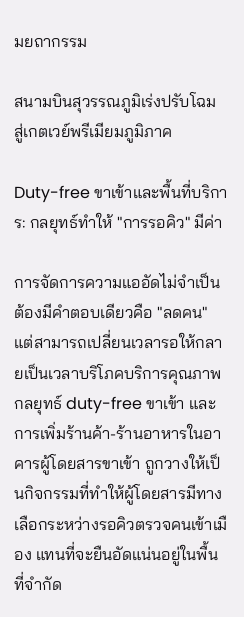มยถากรรม

สนามบินสุวรรณภูมิเร่งปรับโฉม สู่เกตเวย์พรีเมียมภูมิภาค

Duty-free ขาเข้าและพื้นที่บริการ: กลยุทธ์ทำให้ "การรอคิว" มีค่า

การจัดการความแออัดไม่จำเป็นต้องมีคำตอบเดียวคือ "ลดคน" แต่สามารถเปลี่ยนเวลารอให้กลายเป็นเวลาบริโภคบริการคุณภาพ กลยุทธ์ duty-free ขาเข้า และการเพิ่มร้านค้า-ร้านอาหารในอาคารผู้โดยสารขาเข้า ถูกวางให้เป็นกิจกรรมที่ทำให้ผู้โดยสารมีทางเลือกระหว่างรอคิวตรวจคนเข้าเมือง แทนที่จะยืนอัดแน่นอยู่ในพื้นที่จำกัด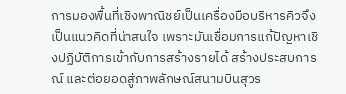การมองพื้นที่เชิงพาณิชย์เป็นเครื่องมือบริหารคิวจึงเป็นแนวคิดที่น่าสนใจ เพราะมันเชื่อมการแก้ปัญหาเชิงปฏิบัติการเข้ากับการสร้างรายได้ สร้างประสบการณ์ และต่อยอดสู่ภาพลักษณ์สนามบินสุวร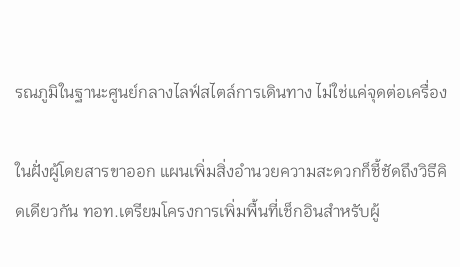รณภูมิในฐานะศูนย์กลางไลฟ์สไตล์การเดินทาง ไม่ใช่แค่จุดต่อเครื่อง

ในฝั่งผู้โดยสารขาออก แผนเพิ่มสิ่งอำนวยความสะดวกก็ชี้ชัดถึงวิธีคิดเดียวกัน ทอท.เตรียมโครงการเพิ่มพื้นที่เช็กอินสำหรับผู้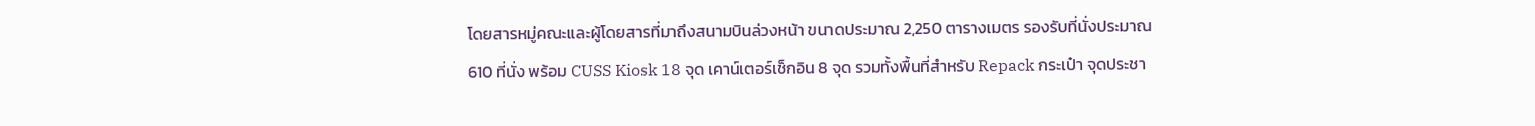โดยสารหมู่คณะและผู้โดยสารที่มาถึงสนามบินล่วงหน้า ขนาดประมาณ 2,250 ตารางเมตร รองรับที่นั่งประมาณ 610 ที่นั่ง พร้อม CUSS Kiosk 18 จุด เคาน์เตอร์เช็กอิน 8 จุด รวมทั้งพื้นที่สำหรับ Repack กระเป๋า จุดประชา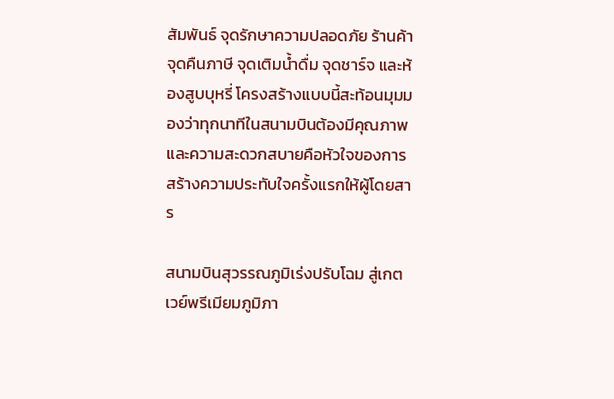สัมพันธ์ จุดรักษาความปลอดภัย ร้านค้า จุดคืนภาษี จุดเติมน้ำดื่ม จุดชาร์จ และห้องสูบบุหรี่ โครงสร้างแบบนี้สะท้อนมุมมองว่าทุกนาทีในสนามบินต้องมีคุณภาพ และความสะดวกสบายคือหัวใจของการสร้างความประทับใจครั้งแรกให้ผู้โดยสาร

สนามบินสุวรรณภูมิเร่งปรับโฉม สู่เกตเวย์พรีเมียมภูมิภา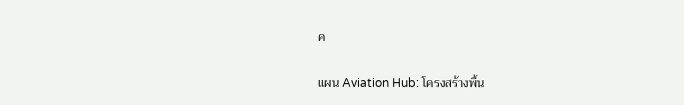ค

แผน Aviation Hub: โครงสร้างพื้น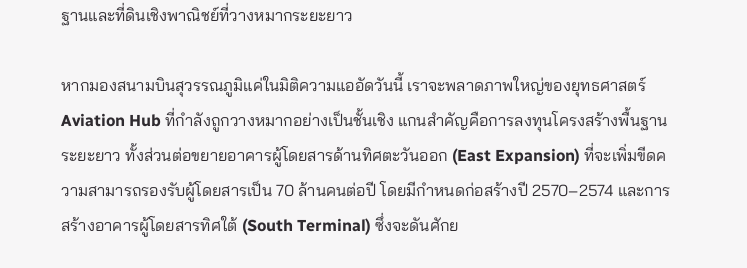ฐานและที่ดินเชิงพาณิชย์ที่วางหมากระยะยาว

หากมองสนามบินสุวรรณภูมิแค่ในมิติความแออัดวันนี้ เราจะพลาดภาพใหญ่ของยุทธศาสตร์ Aviation Hub ที่กำลังถูกวางหมากอย่างเป็นชั้นเชิง แกนสำคัญคือการลงทุนโครงสร้างพื้นฐานระยะยาว ทั้งส่วนต่อขยายอาคารผู้โดยสารด้านทิศตะวันออก (East Expansion) ที่จะเพิ่มขีดความสามารถรองรับผู้โดยสารเป็น 70 ล้านคนต่อปี โดยมีกำหนดก่อสร้างปี 2570–2574 และการสร้างอาคารผู้โดยสารทิศใต้ (South Terminal) ซึ่งจะดันศักย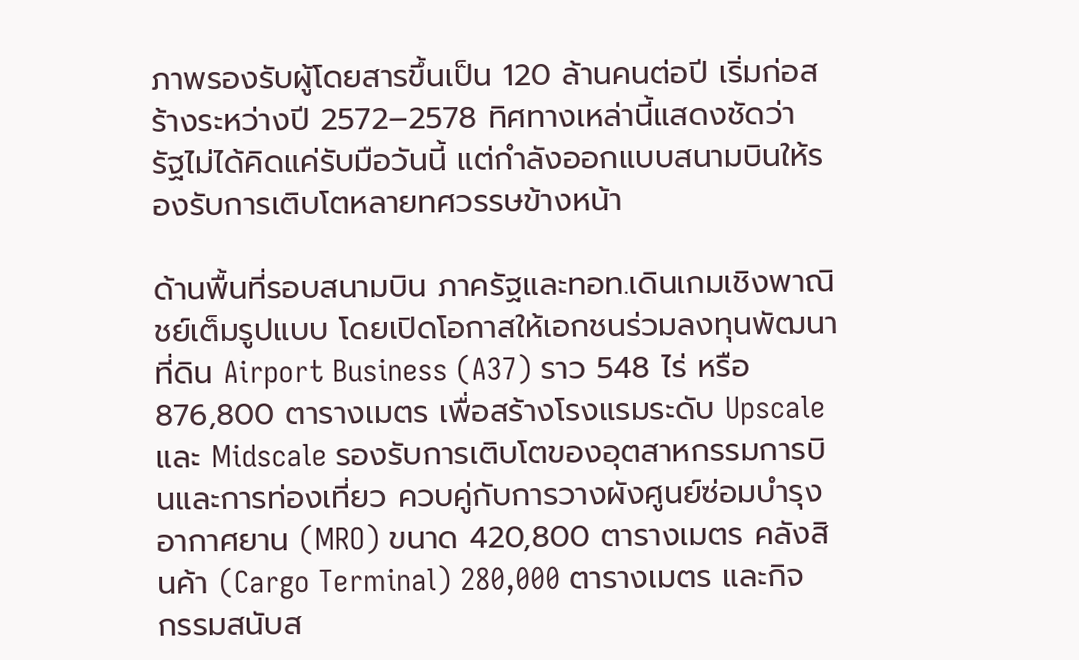ภาพรองรับผู้โดยสารขึ้นเป็น 120 ล้านคนต่อปี เริ่มก่อสร้างระหว่างปี 2572–2578 ทิศทางเหล่านี้แสดงชัดว่า รัฐไม่ได้คิดแค่รับมือวันนี้ แต่กำลังออกแบบสนามบินให้รองรับการเติบโตหลายทศวรรษข้างหน้า

ด้านพื้นที่รอบสนามบิน ภาครัฐและทอท.เดินเกมเชิงพาณิชย์เต็มรูปแบบ โดยเปิดโอกาสให้เอกชนร่วมลงทุนพัฒนาที่ดิน Airport Business (A37) ราว 548 ไร่ หรือ 876,800 ตารางเมตร เพื่อสร้างโรงแรมระดับ Upscale และ Midscale รองรับการเติบโตของอุตสาหกรรมการบินและการท่องเที่ยว ควบคู่กับการวางผังศูนย์ซ่อมบำรุงอากาศยาน (MRO) ขนาด 420,800 ตารางเมตร คลังสินค้า (Cargo Terminal) 280,000 ตารางเมตร และกิจกรรมสนับส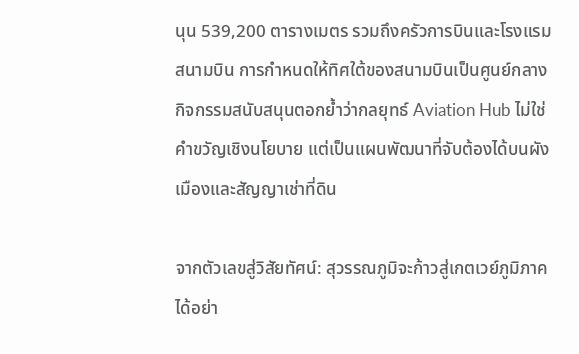นุน 539,200 ตารางเมตร รวมถึงครัวการบินและโรงแรมสนามบิน การกำหนดให้ทิศใต้ของสนามบินเป็นศูนย์กลางกิจกรรมสนับสนุนตอกย้ำว่ากลยุทธ์ Aviation Hub ไม่ใช่คำขวัญเชิงนโยบาย แต่เป็นแผนพัฒนาที่จับต้องได้บนผังเมืองและสัญญาเช่าที่ดิน

จากตัวเลขสู่วิสัยทัศน์: สุวรรณภูมิจะก้าวสู่เกตเวย์ภูมิภาคได้อย่า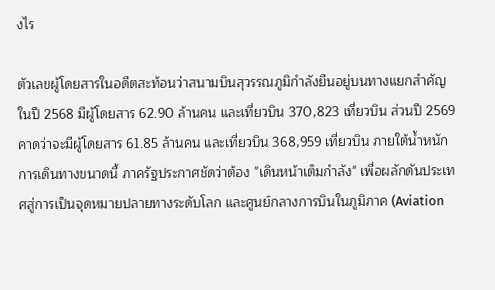งไร

ตัวเลขผู้โดยสารในอดีตสะท้อนว่าสนามบินสุวรรณภูมิกำลังยืนอยู่บนทางแยกสำคัญ ในปี 2568 มีผู้โดยสาร 62.90 ล้านคน และเที่ยวบิน 370,823 เที่ยวบิน ส่วนปี 2569 คาดว่าจะมีผู้โดยสาร 61.85 ล้านคน และเที่ยวบิน 368,959 เที่ยวบิน ภายใต้น้ำหนักการเดินทางขนาดนี้ ภาครัฐประกาศชัดว่าต้อง "เดินหน้าเต็มกำลัง" เพื่อผลักดันประเทศสู่การเป็นจุดหมายปลายทางระดับโลก และศูนย์กลางการบินในภูมิภาค (Aviation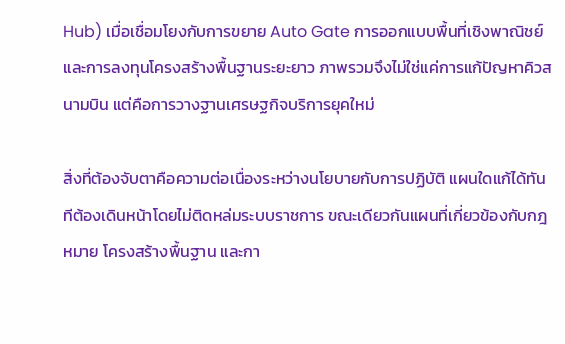Hub) เมื่อเชื่อมโยงกับการขยาย Auto Gate การออกแบบพื้นที่เชิงพาณิชย์ และการลงทุนโครงสร้างพื้นฐานระยะยาว ภาพรวมจึงไม่ใช่แค่การแก้ปัญหาคิวสนามบิน แต่คือการวางฐานเศรษฐกิจบริการยุคใหม่

สิ่งที่ต้องจับตาคือความต่อเนื่องระหว่างนโยบายกับการปฏิบัติ แผนใดแก้ได้ทันทีต้องเดินหน้าโดยไม่ติดหล่มระบบราชการ ขณะเดียวกันแผนที่เกี่ยวข้องกับกฎหมาย โครงสร้างพื้นฐาน และกา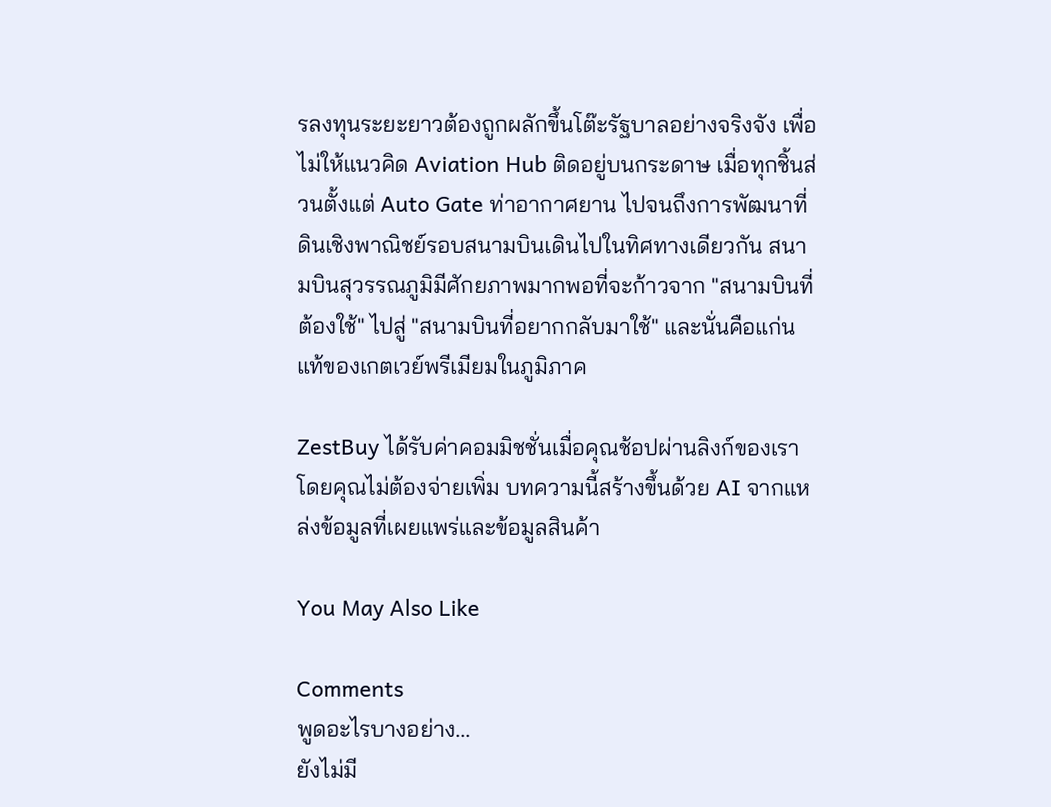รลงทุนระยะยาวต้องถูกผลักขึ้นโต๊ะรัฐบาลอย่างจริงจัง เพื่อไม่ให้แนวคิด Aviation Hub ติดอยู่บนกระดาษ เมื่อทุกชิ้นส่วนตั้งแต่ Auto Gate ท่าอากาศยาน ไปจนถึงการพัฒนาที่ดินเชิงพาณิชย์รอบสนามบินเดินไปในทิศทางเดียวกัน สนามบินสุวรรณภูมิมีศักยภาพมากพอที่จะก้าวจาก "สนามบินที่ต้องใช้" ไปสู่ "สนามบินที่อยากกลับมาใช้" และนั่นคือแก่นแท้ของเกตเวย์พรีเมียมในภูมิภาค

ZestBuy ได้รับค่าคอมมิชชั่นเมื่อคุณช้อปผ่านลิงก์ของเรา โดยคุณไม่ต้องจ่ายเพิ่ม บทความนี้สร้างขึ้นด้วย AI จากแหล่งข้อมูลที่เผยแพร่และข้อมูลสินค้า

You May Also Like

Comments
พูดอะไรบางอย่าง...
ยังไม่มี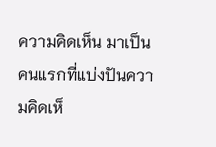ความคิดเห็น มาเป็นคนแรกที่แบ่งปันความคิดเห็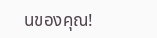นของคุณ!